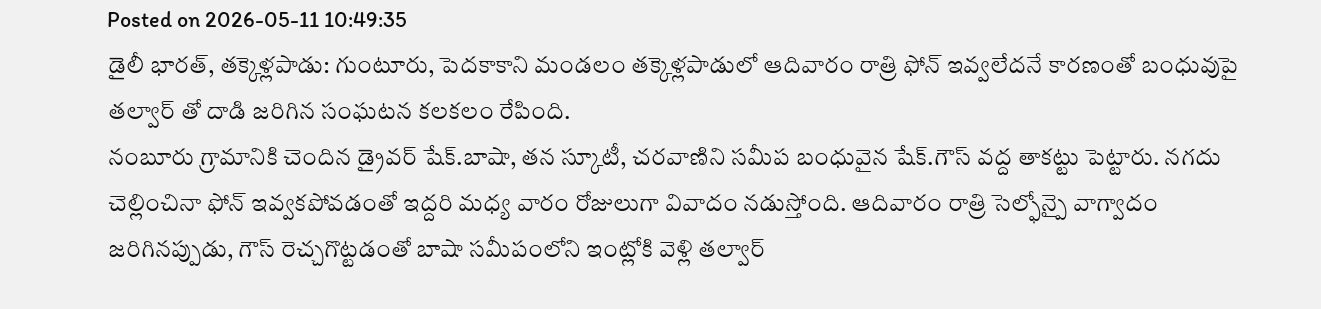Posted on 2026-05-11 10:49:35
డైలీ భారత్, తక్కెళ్లపాడు: గుంటూరు, పెదకాకాని మండలం తక్కెళ్లపాడులో ఆదివారం రాత్రి ఫోన్ ఇవ్వలేదనే కారణంతో బంధువుపై తల్వార్ తో దాడి జరిగిన సంఘటన కలకలం రేపింది.
నంబూరు గ్రామానికి చెందిన డ్రైవర్ షేక్.బాషా, తన స్కూటీ, చరవాణిని సమీప బంధువైన షేక్.గౌస్ వద్ద తాకట్టు పెట్టారు. నగదు చెల్లించినా ఫోన్ ఇవ్వకపోవడంతో ఇద్దరి మధ్య వారం రోజులుగా వివాదం నడుస్తోంది. ఆదివారం రాత్రి సెల్ఫోన్పై వాగ్వాదం జరిగినప్పుడు, గౌస్ రెచ్చగొట్టడంతో బాషా సమీపంలోని ఇంట్లోకి వెళ్లి తల్వార్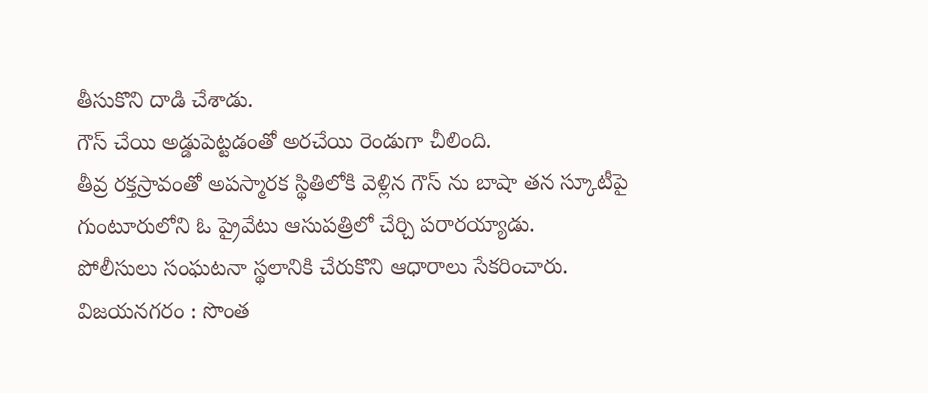తీసుకొని దాడి చేశాడు.
గౌస్ చేయి అడ్డుపెట్టడంతో అరచేయి రెండుగా చీలింది.
తీవ్ర రక్తస్రావంతో అపస్మారక స్థితిలోకి వెళ్లిన గౌస్ ను బాషా తన స్కూటీపై గుంటూరులోని ఓ ప్రైవేటు ఆసుపత్రిలో చేర్చి పరారయ్యాడు.
పోలీసులు సంఘటనా స్థలానికి చేరుకొని ఆధారాలు సేకరించారు.
విజయనగరం : సొంత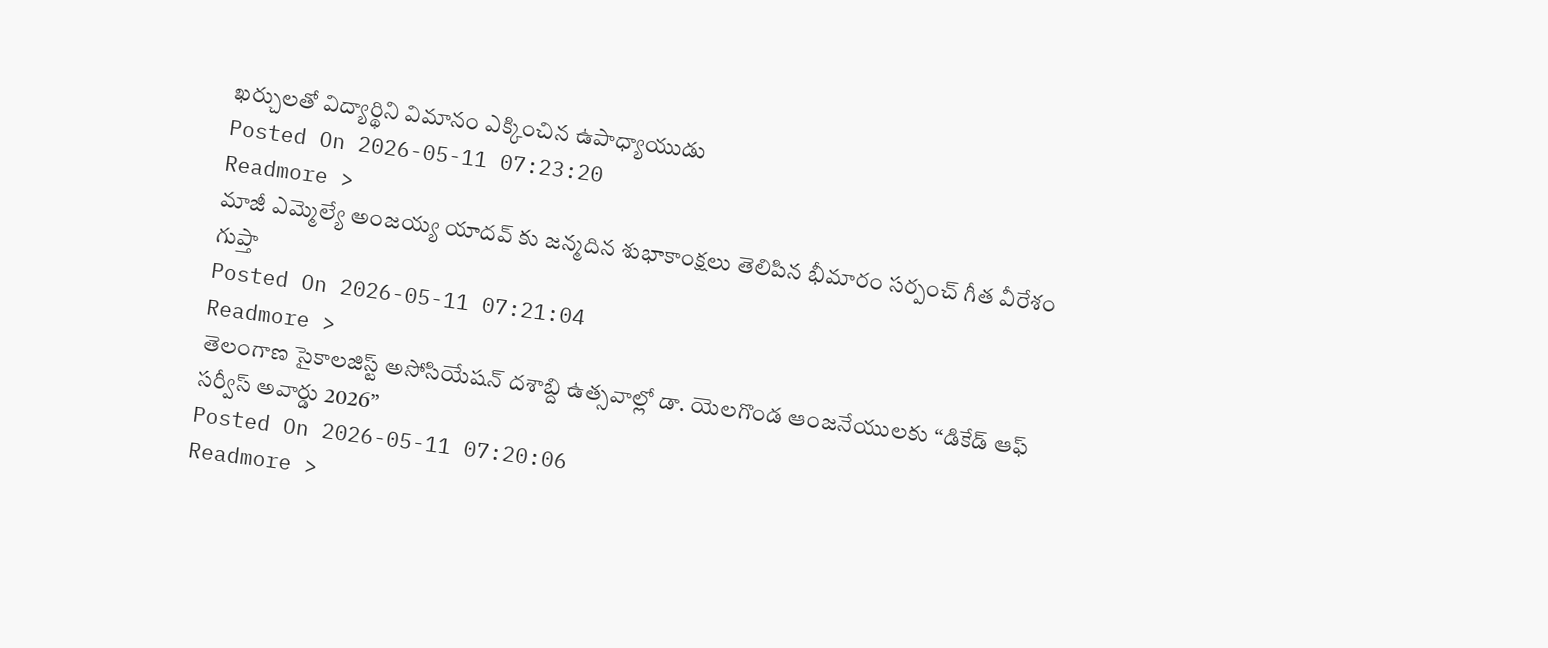ఖర్చులతో విద్యార్థిని విమానం ఎక్కించిన ఉపాధ్యాయుడు
Posted On 2026-05-11 07:23:20
Readmore >
మాజీ ఎమ్మెల్యే అంజయ్య యాదవ్ కు జన్మదిన శుభాకాంక్షలు తెలిపిన భీమారం సర్పంచ్ గీత వీరేశం గుప్తా
Posted On 2026-05-11 07:21:04
Readmore >
తెలంగాణ సైకాలజిస్ట్ అసోసియేషన్ దశాబ్ది ఉత్సవాల్లో డా. యెలగొండ ఆంజనేయులకు “డికేడ్ ఆఫ్ సర్వీస్ అవార్డు 2026”
Posted On 2026-05-11 07:20:06
Readmore >